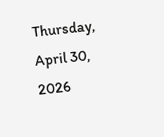Thursday, April 30, 2026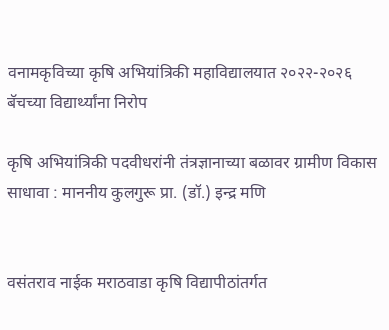वनामकृविच्या कृषि अभियांत्रिकी महाविद्यालयात २०२२-२०२६ बॅचच्या विद्यार्थ्यांना निरोप

कृषि अभियांत्रिकी पदवीधरांनी तंत्रज्ञानाच्या बळावर ग्रामीण विकास साधावा : माननीय कुलगुरू प्रा. (डॉ.) इन्द्र मणि


वसंतराव नाईक मराठवाडा कृषि विद्यापीठांतर्गत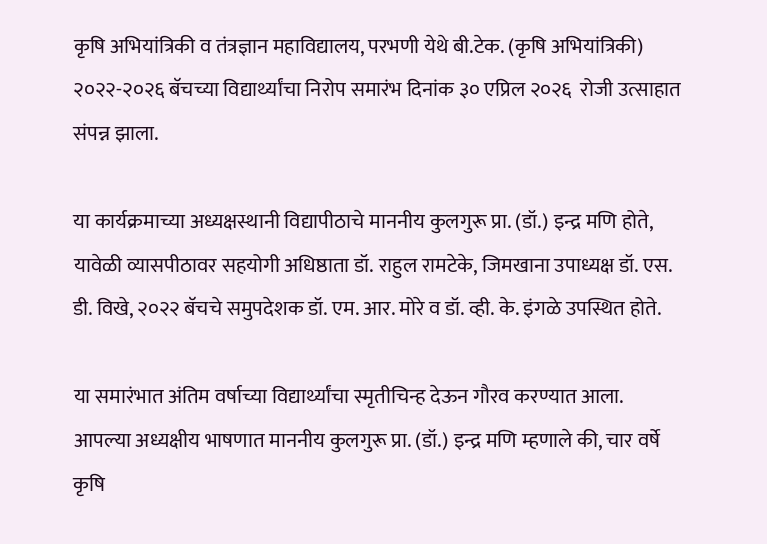कृषि अभियांत्रिकी व तंत्रज्ञान महाविद्यालय, परभणी येथे बी.टेक. (कृषि अभियांत्रिकी) २०२२-२०२६ बॅचच्या विद्यार्थ्यांचा निरोप समारंभ दिनांक ३० एप्रिल २०२६  रोजी उत्साहात संपन्न झाला.

या कार्यक्रमाच्या अध्यक्षस्थानी विद्यापीठाचे माननीय कुलगुरू प्रा. (डॉ.) इन्द्र मणि होते, यावेळी व्यासपीठावर सहयोगी अधिष्ठाता डॉ. राहुल रामटेके, जिमखाना उपाध्यक्ष डॉ. एस. डी. विखे, २०२२ बॅचचे समुपदेशक डॉ. एम. आर. मोरे व डॉ. व्ही. के. इंगळे उपस्थित होते.

या समारंभात अंतिम वर्षाच्या विद्यार्थ्यांचा स्मृतीचिन्ह देऊन गौरव करण्यात आला. आपल्या अध्यक्षीय भाषणात माननीय कुलगुरू प्रा. (डॉ.) इन्द्र मणि म्हणाले की, चार वर्षे कृषि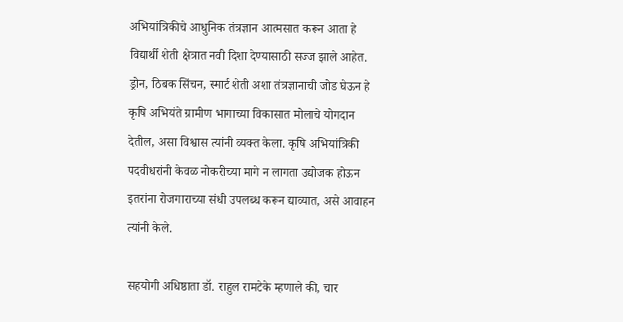अभियांत्रिकीचे आधुनिक तंत्रज्ञान आत्मसात करून आता हे विद्यार्थी शेती क्षेत्रात नवी दिशा देण्यासाठी सज्ज झाले आहेत. ड्रोन, ठिबक सिंचन, स्मार्ट शेती अशा तंत्रज्ञानाची जोड घेऊन हे कृषि अभियंते ग्रामीण भागाच्या विकासात मोलाचे योगदान देतील, असा विश्वास त्यांनी व्यक्त केला. कृषि अभियांत्रिकी पदवीधरांनी केवळ नोकरीच्या मागे न लागता उद्योजक होऊन इतरांना रोजगाराच्या संधी उपलब्ध करून द्याव्यात, असे आवाहन त्यांनी केले.

सहयोगी अधिष्ठाता डॉ. राहुल रामटेके म्हणाले की, चार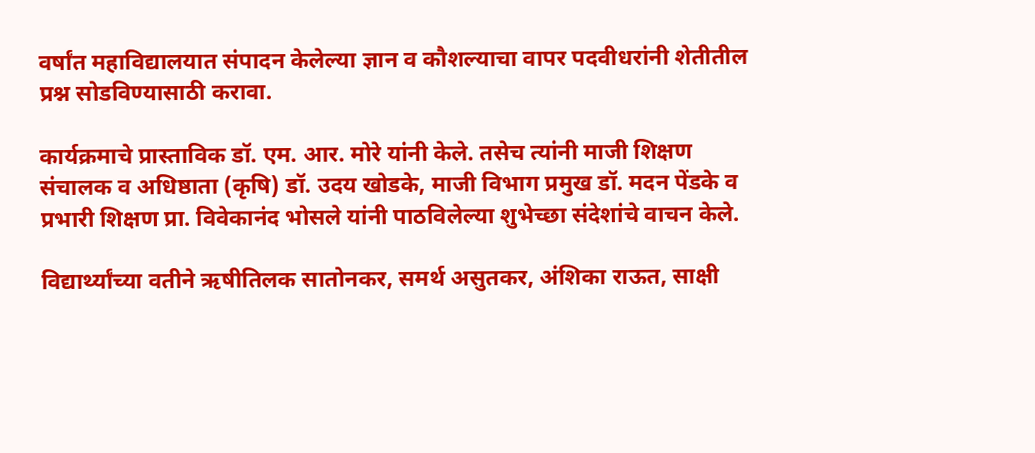वर्षांत महाविद्यालयात संपादन केलेल्या ज्ञान व कौशल्याचा वापर पदवीधरांनी शेतीतील प्रश्न सोडविण्यासाठी करावा.

कार्यक्रमाचे प्रास्ताविक डॉ. एम. आर. मोरे यांनी केले. तसेच त्यांनी माजी शिक्षण संचालक व अधिष्ठाता (कृषि) डॉ. उदय खोडके, माजी विभाग प्रमुख डॉ. मदन पेंडके व प्रभारी शिक्षण प्रा. विवेकानंद भोसले यांनी पाठविलेल्या शुभेच्छा संदेशांचे वाचन केले.

विद्यार्थ्यांच्या वतीने ऋषीतिलक सातोनकर, समर्थ असुतकर, अंशिका राऊत, साक्षी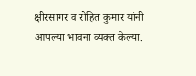क्षीरसागर व रोहित कुमार यांनी आपल्या भावना व्यक्त केल्या.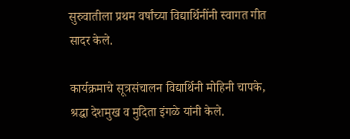सुरुवातीला प्रथम वर्षांच्या विद्यार्थिनींनी स्वागत गीत सादर केले.

कार्यक्रमाचे सूत्रसंचालन विद्यार्थिनी मोहिनी चापके, श्रद्धा देशमुख व मुदिता इंगळे यांनी केले.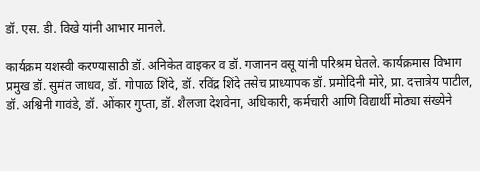डॉ. एस. डी. विखे यांनी आभार मानले.

कार्यक्रम यशस्वी करण्यासाठी डॉ. अनिकेत वाइकर व डॉ. गजानन वसू यांनी परिश्रम घेतले. कार्यक्रमास विभाग प्रमुख डॉ. सुमंत जाधव, डॉ. गोपाळ शिंदे, डॉ. रविंद्र शिंदे तसेच प्राध्यापक डॉ. प्रमोदिनी मोरे, प्रा. दत्तात्रेय पाटील, डॉ. अश्विनी गावंडे, डॉ. ओंकार गुप्ता, डॉ. शैलजा देशवेना, अधिकारी, कर्मचारी आणि विद्यार्थी मोठ्या संख्येने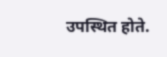उपस्थित होते.